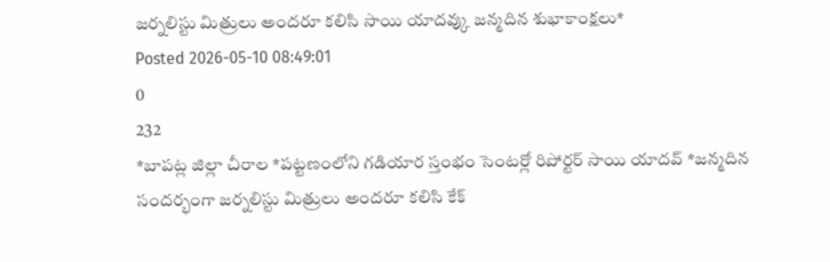జర్నలిస్టు మిత్రులు అందరూ కలిసి సాయి యాదవ్కు జన్మదిన శుభాకాంక్షలు*
Posted 2026-05-10 08:49:01
0
232
*బాపట్ల జిల్లా చీరాల *పట్టణంలోని గడియార స్తంభం సెంటర్లో రిపోర్టర్ సాయి యాదవ్ *జన్మదిన సందర్భంగా జర్నలిస్టు మిత్రులు అందరూ కలిసి కేక్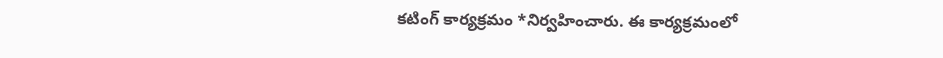కటింగ్ కార్యక్రమం *నిర్వహించారు. ఈ కార్యక్రమంలో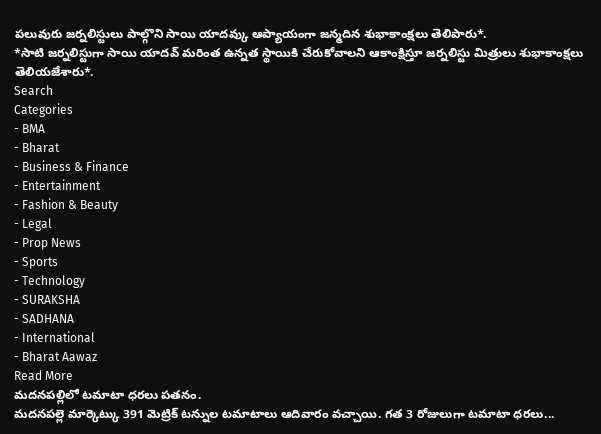పలువురు జర్నలిస్టులు పాల్గొని సాయి యాదవ్కు ఆప్యాయంగా జన్మదిన శుభాకాంక్షలు తెలిపారు*.
*సాటి జర్నలిస్టుగా సాయి యాదవ్ మరింత ఉన్నత స్థాయికి చేరుకోవాలని ఆకాంక్షిస్తూ జర్నలిస్టు మిత్రులు శుభాకాంక్షలు తెలియజేశారు*.
Search
Categories
- BMA
- Bharat
- Business & Finance
- Entertainment
- Fashion & Beauty
- Legal
- Prop News
- Sports
- Technology
- SURAKSHA
- SADHANA
- International
- Bharat Aawaz
Read More
మదనపల్లిలో టమాటా ధరలు పతనం.
మదనపల్లె మార్కెట్కు 391 మెట్రిక్ టన్నుల టమాటాలు ఆదివారం వచ్చాయి. గత 3 రోజులుగా టమాటా ధరలు...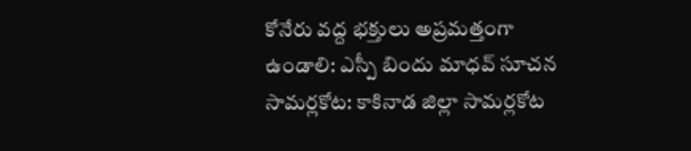కోనేరు వద్ద భక్తులు అప్రమత్తంగా ఉండాలి: ఎస్పీ బిందు మాధవ్ సూచన
సామర్లకోట: కాకినాడ జిల్లా సామర్లకోట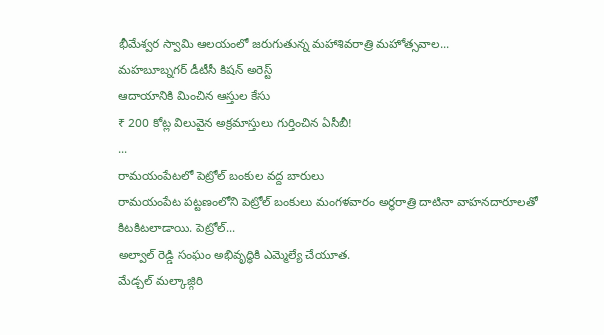భీమేశ్వర స్వామి ఆలయంలో జరుగుతున్న మహాశివరాత్రి మహోత్సవాల...
మహబూబ్నగర్ డీటీసీ కిషన్ అరెస్ట్
ఆదాయానికి మించిన ఆస్తుల కేసు
₹ 200 కోట్ల విలువైన అక్రమాస్తులు గుర్తించిన ఏసీబీ!
...
రామయంపేటలో పెట్రోల్ బంకుల వద్ద బారులు
రామయంపేట పట్టణంలోని పెట్రోల్ బంకులు మంగళవారం అర్ధరాత్రి దాటినా వాహనదారూలతో కిటకిటలాడాయి. పెట్రోల్...
అల్వాల్ రెడ్డి సంఘం అభివృద్ధికి ఎమ్మెల్యే చేయూత.
మేడ్చల్ మల్కాజ్గిరి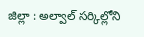జిల్లా : అల్వాల్ సర్కిల్లోని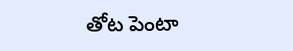తోట పెంటా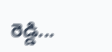రెడ్డి...